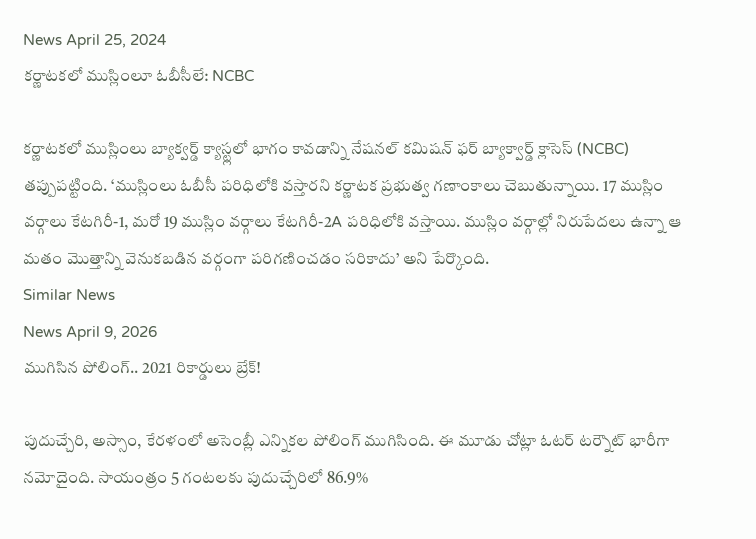News April 25, 2024
కర్ణాటకలో ముస్లింలూ ఓబీసీలే: NCBC

కర్ణాటకలో ముస్లింలు బ్యాక్వర్డ్ క్యాస్ట్లలో భాగం కావడాన్ని నేషనల్ కమిషన్ ఫర్ బ్యాక్వార్డ్ క్లాసెస్ (NCBC) తప్పుపట్టింది. ‘ముస్లింలు ఓబీసీ పరిధిలోకి వస్తారని కర్ణాటక ప్రభుత్వ గణాంకాలు చెబుతున్నాయి. 17 ముస్లిం వర్గాలు కేటగిరీ-1, మరో 19 ముస్లిం వర్గాలు కేటగిరీ-2A పరిధిలోకి వస్తాయి. ముస్లిం వర్గాల్లో నిరుపేదలు ఉన్నా ఆ మతం మొత్తాన్ని వెనుకబడిన వర్గంగా పరిగణించడం సరికాదు’ అని పేర్కొంది.
Similar News
News April 9, 2026
ముగిసిన పోలింగ్.. 2021 రికార్డులు బ్రేక్!

పుదుచ్చేరి, అస్సాం, కేరళంలో అసెంబ్లీ ఎన్నికల పోలింగ్ ముగిసింది. ఈ మూడు చోట్లా ఓటర్ టర్నౌట్ భారీగా నమోదైంది. సాయంత్రం 5 గంటలకు పుదుచ్చేరిలో 86.9%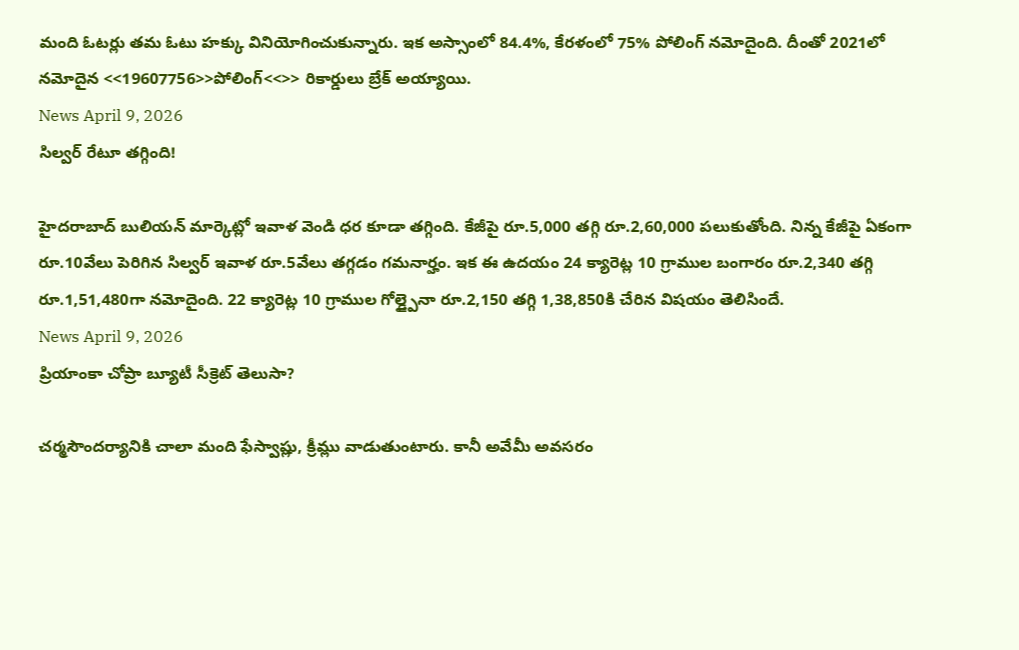మంది ఓటర్లు తమ ఓటు హక్కు వినియోగించుకున్నారు. ఇక అస్సాంలో 84.4%, కేరళంలో 75% పోలింగ్ నమోదైంది. దీంతో 2021లో నమోదైన <<19607756>>పోలింగ్<<>> రికార్డులు బ్రేక్ అయ్యాయి.
News April 9, 2026
సిల్వర్ రేటూ తగ్గింది!

హైదరాబాద్ బులియన్ మార్కెట్లో ఇవాళ వెండి ధర కూడా తగ్గింది. కేజీపై రూ.5,000 తగ్గి రూ.2,60,000 పలుకుతోంది. నిన్న కేజీపై ఏకంగా రూ.10వేలు పెరిగిన సిల్వర్ ఇవాళ రూ.5వేలు తగ్గడం గమనార్హం. ఇక ఈ ఉదయం 24 క్యారెట్ల 10 గ్రాముల బంగారం రూ.2,340 తగ్గి రూ.1,51,480గా నమోదైంది. 22 క్యారెట్ల 10 గ్రాముల గోల్డ్పైనా రూ.2,150 తగ్గి 1,38,850కి చేరిన విషయం తెలిసిందే.
News April 9, 2026
ప్రియాంకా చోప్రా బ్యూటీ సీక్రెట్ తెలుసా?

చర్మసౌందర్యానికి చాలా మంది ఫేస్వాష్లు, క్రీమ్లు వాడుతుంటారు. కానీ అవేమీ అవసరం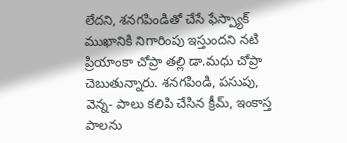లేదని, శనగపిండితో చేసే ఫేస్ప్యాక్ ముఖానికి నిగారింపు ఇస్తుందని నటి ప్రియాంకా చోప్రా తల్లి డా.మధు చోప్రా చెబుతున్నారు. శనగపిండి, పసుపు, వెన్న- పాలు కలిపి చేసిన క్రీమ్, ఇంకాస్త పాలను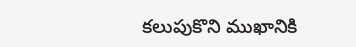కలుపుకొని ముఖానికి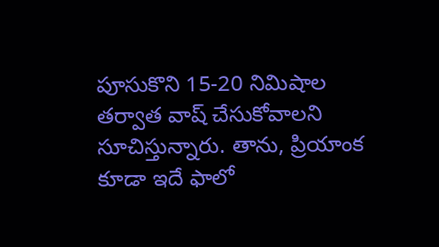పూసుకొని 15-20 నిమిషాల తర్వాత వాష్ చేసుకోవాలని సూచిస్తున్నారు. తాను, ప్రియాంక కూడా ఇదే ఫాలో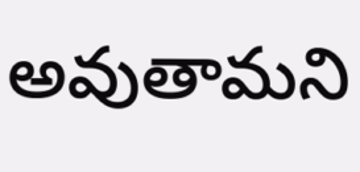అవుతామని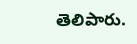తెలిపారు.